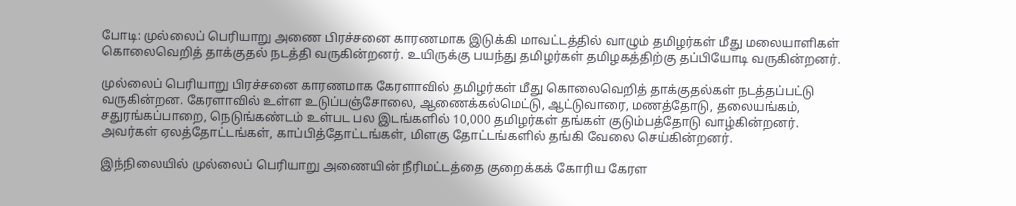போடி: முல்லைப் பெரியாறு அணை பிரச்சனை காரணமாக இடுக்கி மாவட்டத்தில் வாழும் தமிழர்கள் மீது மலையாளிகள் கொலைவெறித் தாக்குதல் நடத்தி வருகின்றனர். உயிருக்கு பயந்து தமிழர்கள் தமிழகத்திற்கு தப்பியோடி வருகின்றனர்.

முல்லைப் பெரியாறு பிரச்சனை காரணமாக கேரளாவில் தமிழர்கள் மீது கொலைவெறித் தாக்குதல்கள் நடத்தப்பட்டு வருகின்றன. கேரளாவில் உள்ள உடுப்பஞ்சோலை, ஆணைக்கல்மெட்டு, ஆட்டுவாரை, மணத்தோடு, தலையங்கம், சதுரங்கப்பாறை, நெடுங்கண்டம் உள்பட பல இடங்களில் 10,000 தமிழர்கள் தங்கள் குடும்பத்தோடு வாழ்கின்றனர். அவர்கள் ஏலத்தோட்டங்கள், காப்பித்தோட்டங்கள், மிளகு தோட்டங்களில் தங்கி வேலை செய்கின்றனர்.

இந்நிலையில் முல்லைப் பெரியாறு அணையின் நீரிமட்டத்தை குறைக்கக் கோரிய கேரள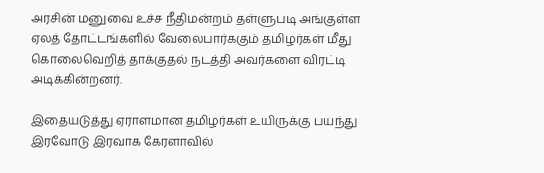அரசின் மனுவை உச்ச நீதிமன்றம் தள்ளுபடி அங்குள்ள ஏலத் தோட்டங்களில் வேலைபார்ககும் தமிழர்கள் மீது கொலைவெறித் தாக்குதல் நடத்தி அவர்களை விரட்டி அடிக்கின்றனர்.

இதையடுத்து ஏராளமான தமிழர்கள் உயிருக்கு பயந்து இரவோடு இரவாக கேரளாவில்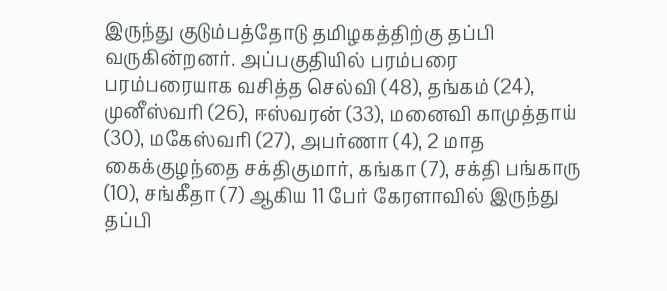இருந்து குடும்பத்தோடு தமிழகத்திற்கு தப்பி வருகின்றனர். அப்பகுதியில் பரம்பரை பரம்பரையாக வசித்த செல்வி (48), தங்கம் (24), முனீஸ்வரி (26), ஈஸ்வரன் (33), மனைவி காமுத்தாய் (30), மகேஸ்வரி (27), அபர்ணா (4), 2 மாத கைக்குழந்தை சக்திகுமார், கங்கா (7), சக்தி பங்காரு (10), சங்கீதா (7) ஆகிய 11 பேர் கேரளாவில் இருந்து தப்பி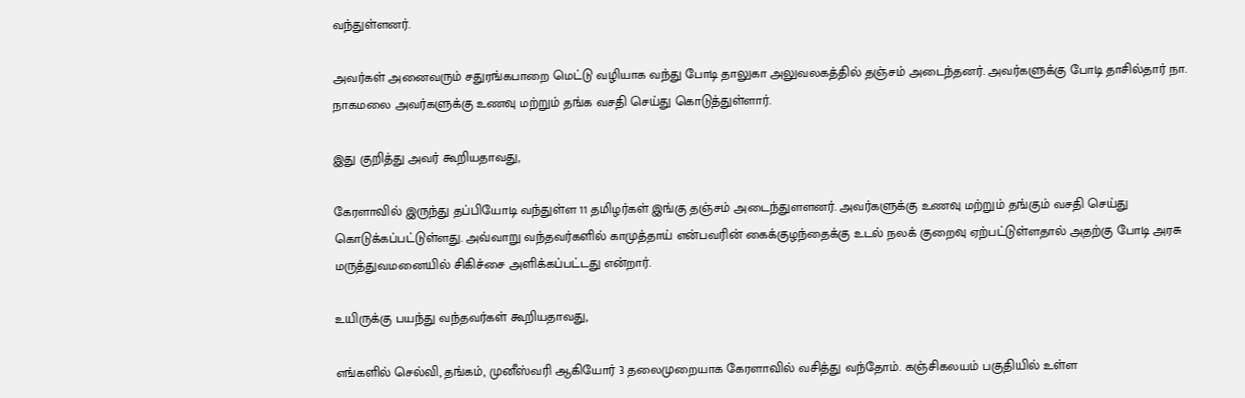வந்துள்ளனர்.

அவர்கள் அனைவரும் சதுரங்கபாறை மெட்டு வழியாக வந்து போடி தாலுகா அலுவலகத்தில் தஞ்சம் அடைந்தனர். அவர்களுக்கு போடி தாசில்தார் நா. நாகமலை அவர்களுக்கு உணவு மற்றும் தங்க வசதி செய்து கொடுத்துள்ளார்.

இது குறித்து அவர் கூறியதாவது,

கேரளாவில் இருந்து தப்பியோடி வந்துள்ள 11 தமிழர்கள் இங்கு தஞ்சம் அடைந்துளளனர். அவர்களுக்கு உணவு மற்றும் தங்கும் வசதி செய்து கொடுக்கப்பட்டுள்ளது. அவ்வாறு வந்தவர்களில் காமுத்தாய் என்பவரின் கைக்குழந்தைக்கு உடல் நலக் குறைவு ஏற்பட்டுள்ளதால் அதற்கு போடி அரசு மருத்துவமனையில் சிகிச்சை அளிக்கப்பட்டது என்றார்.

உயிருக்கு பயந்து வந்தவர்கள் கூறியதாவது,

எங்களில் செல்வி, தங்கம், முனீஸ்வரி ஆகியோர் 3 தலைமுறையாக கேரளாவில் வசித்து வந்தோம். கஞ்சிகலயம் பகுதியில் உள்ள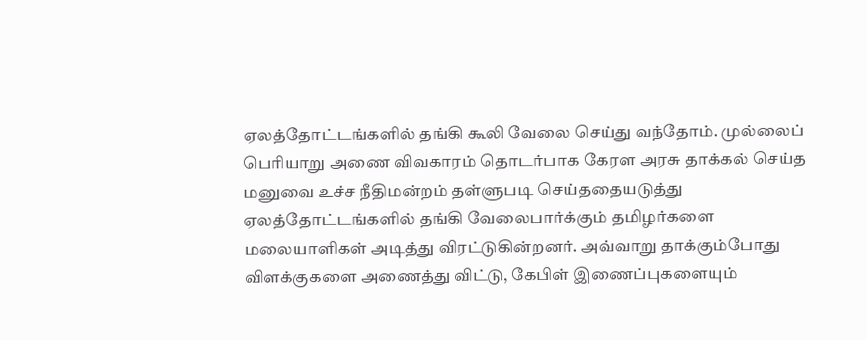ஏலத்தோட்டங்களில் தங்கி கூலி வேலை செய்து வந்தோம். முல்லைப் பெரியாறு அணை விவகாரம் தொடர்பாக கேரள அரசு தாக்கல் செய்த மனுவை உச்ச நீதிமன்றம் தள்ளுபடி செய்ததையடுத்து ஏலத்தோட்டங்களில் தங்கி வேலைபார்க்கும் தமிழர்களை மலையாளிகள் அடித்து விரட்டுகின்றனர். அவ்வாறு தாக்கும்போது விளக்குகளை அணைத்து விட்டு, கேபிள் இணைப்புகளையும்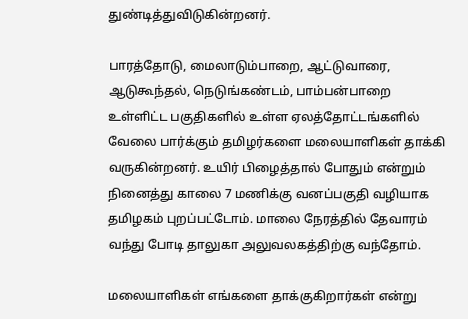துண்டித்துவிடுகின்றனர்.

பாரத்தோடு, மைலாடும்பாறை, ஆட்டுவாரை, ஆடுகூந்தல், நெடுங்கண்டம், பாம்பன்பாறை உள்ளிட்ட பகுதிகளில் உள்ள ஏலத்தோட்டங்களில் வேலை பார்க்கும் தமிழர்களை மலையாளிகள் தாக்கி வருகின்றனர். உயிர் பிழைத்தால் போதும் என்றும் நினைத்து காலை 7 மணிக்கு வனப்பகுதி வழியாக தமிழகம் புறப்பட்டோம். மாலை நேரத்தில் தேவாரம் வந்து போடி தாலுகா அலுவலகத்திற்கு வந்தோம்.

மலையாளிகள் எங்களை தாக்குகிறார்கள் என்று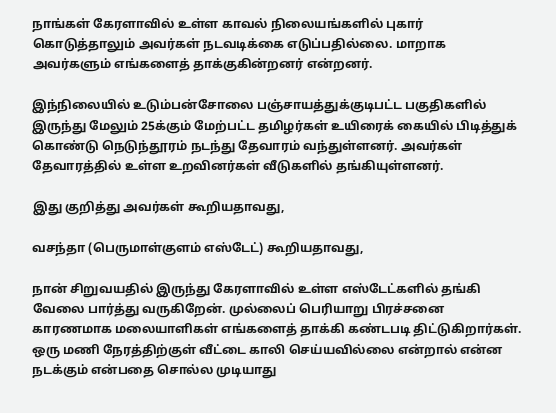நாங்கள் கேரளாவில் உள்ள காவல் நிலையங்களில் புகார் கொடுத்தாலும் அவர்கள் நடவடிக்கை எடுப்பதில்லை. மாறாக அவர்களும் எங்களைத் தாக்குகின்றனர் என்றனர்.

இந்நிலையில் உடும்பன்சோலை பஞ்சாயத்துக்குடிபட்ட பகுதிகளில் இருந்து மேலும் 25க்கும் மேற்பட்ட தமிழர்கள் உயிரைக் கையில் பிடித்துக் கொண்டு நெடுந்தூரம் நடந்து தேவாரம் வந்துள்ளனர். அவர்கள் தேவாரத்தில் உள்ள உறவினர்கள் வீடுகளில் தங்கியுள்ளனர்.

இது குறித்து அவர்கள் கூறியதாவது,

வசந்தா (பெருமாள்குளம் எஸ்டேட்) கூறியதாவது,

நான் சிறுவயதில் இருந்து கேரளாவில் உள்ள எஸ்டேட்களில் தங்கி வேலை பார்த்து வருகிறேன். முல்லைப் பெரியாறு பிரச்சனை காரணமாக மலையாளிகள் எங்களைத் தாக்கி கண்டபடி திட்டுகிறார்கள். ஒரு மணி நேரத்திற்குள் வீட்டை காலி செய்யவில்லை என்றால் என்ன நடக்கும் என்பதை சொல்ல முடியாது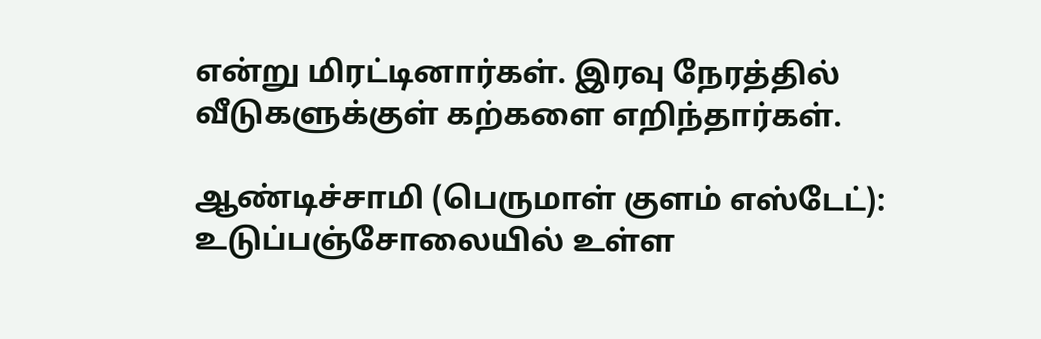என்று மிரட்டினார்கள். இரவு நேரத்தில் வீடுகளுக்குள் கற்களை எறிந்தார்கள்.

ஆண்டிச்சாமி (பெருமாள் குளம் எஸ்டேட்): உடுப்பஞ்சோலையில் உள்ள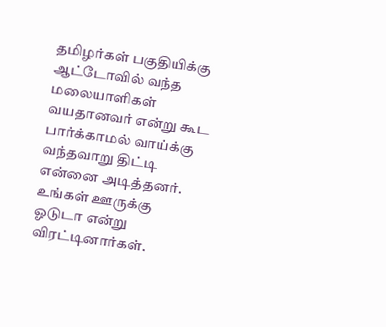தமிழர்கள் பகுதியிக்கு ஆட்டோவில் வந்த மலையாளிகள் வயதானவர் என்று கூட பார்க்காமல் வாய்க்கு வந்தவாறு திட்டி என்னை அடித்தனர். உங்கள் ஊருக்கு ஓடுடா என்று விரட்டினார்கள்.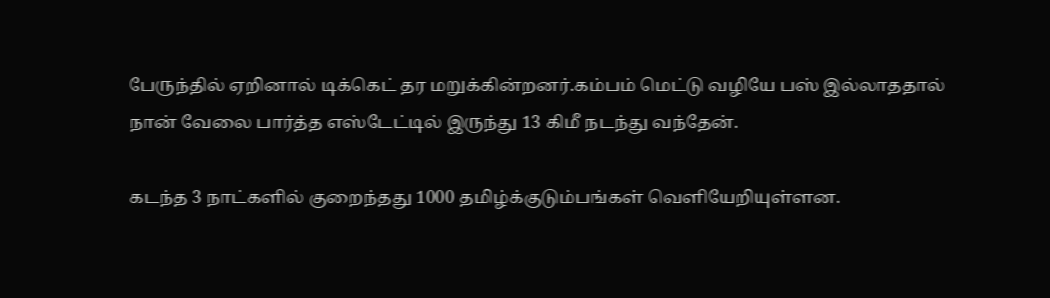பேருந்தில் ஏறினால் டிக்கெட் தர மறுக்கின்றனர்.கம்பம் மெட்டு வழியே பஸ் இல்லாததால் நான் வேலை பார்த்த எஸ்டேட்டில் இருந்து 13 கிமீ நடந்து வந்தேன்.

கடந்த 3 நாட்களில் குறைந்தது 1000 தமிழ்க்குடும்பங்கள் வெளியேறியுள்ளன.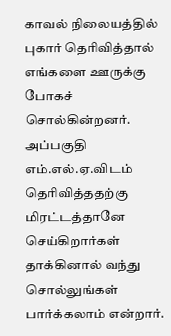காவல் நிலையத்தில் புகார் தெரிவித்தால் எங்களை ஊருக்கு போகச் சொல்கின்றனர். அப்பகுதி எம்.எல்.ஏ.விடம் தெரிவித்ததற்கு மிரட்டத்தானே செய்கிறார்கள் தாக்கினால் வந்து சொல்லுங்கள் பார்க்கலாம் என்றார்.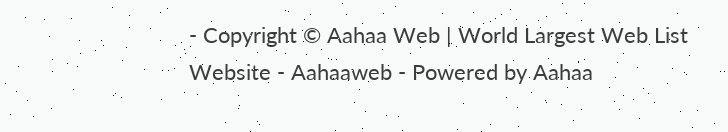- Copyright © Aahaa Web | World Largest Web List Website - Aahaaweb - Powered by Aahaa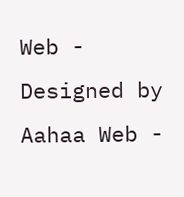Web - Designed by Aahaa Web -